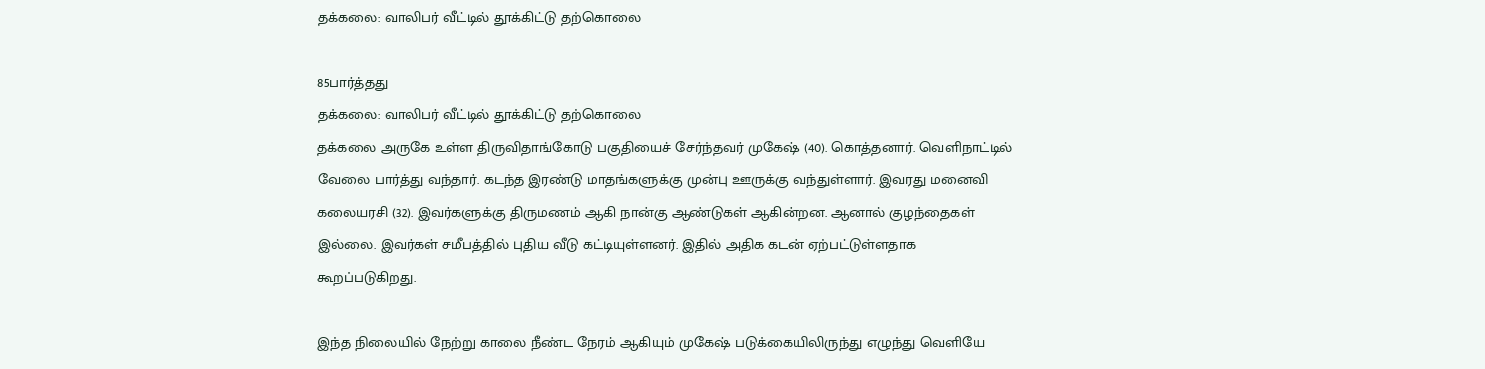தக்கலை: வாலிபர் வீட்டில் தூக்கிட்டு தற்கொலை

85பார்த்தது
தக்கலை: வாலிபர் வீட்டில் தூக்கிட்டு தற்கொலை
தக்கலை அருகே உள்ள திருவிதாங்கோடு பகுதியைச் சேர்ந்தவர் முகேஷ் (40). கொத்தனார். வெளிநாட்டில் வேலை பார்த்து வந்தார். கடந்த இரண்டு மாதங்களுக்கு முன்பு ஊருக்கு வந்துள்ளார். இவரது மனைவி கலையரசி (32). இவர்களுக்கு திருமணம் ஆகி நான்கு ஆண்டுகள் ஆகின்றன. ஆனால் குழந்தைகள் இல்லை. இவர்கள் சமீபத்தில் புதிய வீடு கட்டியுள்ளனர். இதில் அதிக கடன் ஏற்பட்டுள்ளதாக கூறப்படுகிறது.

இந்த நிலையில் நேற்று காலை நீண்ட நேரம் ஆகியும் முகேஷ் படுக்கையிலிருந்து எழுந்து வெளியே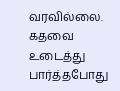வரவில்லை. கதவை உடைத்து பார்த்தபோது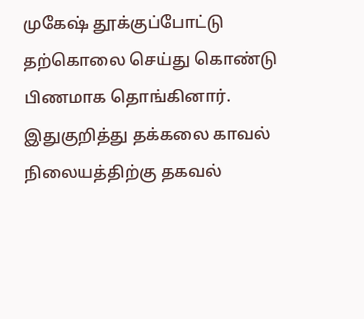முகேஷ் தூக்குப்போட்டு தற்கொலை செய்து கொண்டு பிணமாக தொங்கினார். இதுகுறித்து தக்கலை காவல் நிலையத்திற்கு தகவல்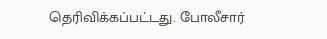தெரிவிக்கப்பட்டது. போலீசார்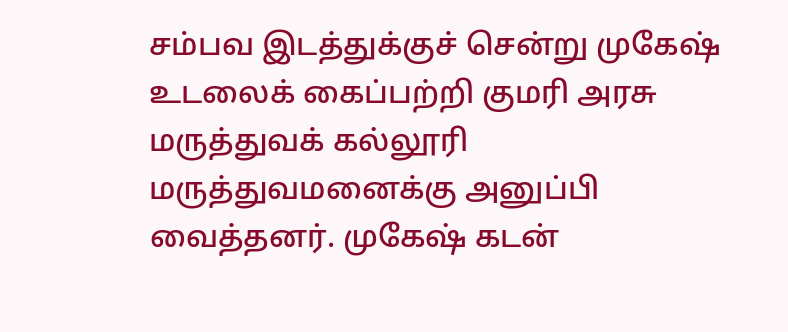சம்பவ இடத்துக்குச் சென்று முகேஷ் உடலைக் கைப்பற்றி குமரி அரசு மருத்துவக் கல்லூரி மருத்துவமனைக்கு அனுப்பி வைத்தனர். முகேஷ் கடன்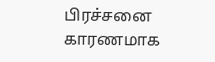பிரச்சனை காரணமாக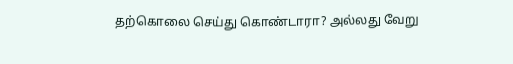தற்கொலை செய்து கொண்டாரா? அல்லது வேறு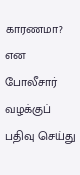காரணமா? என போலீசார் வழக்குப் பதிவு செய்து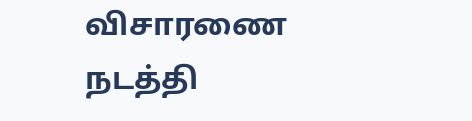விசாரணை நடத்தி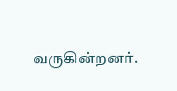வருகின்றனர்.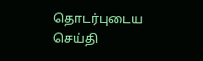தொடர்புடைய செய்தி